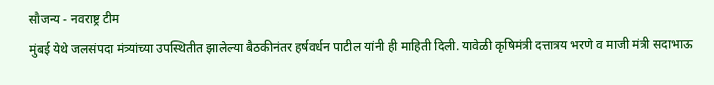सौजन्य - नवराष्ट्र टीम
मुंबई येथे जलसंपदा मंत्र्यांच्या उपस्थितीत झालेल्या बैठकीनंतर हर्षवर्धन पाटील यांनी ही माहिती दिली. यावेळी कृषिमंत्री दत्तात्रय भरणे व माजी मंत्री सदाभाऊ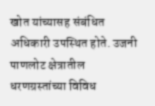खोत यांच्यासह संबंधित अधिकारी उपस्थित होते. उजनी पाणलोट क्षेत्रातील धरणग्रस्तांच्या विविध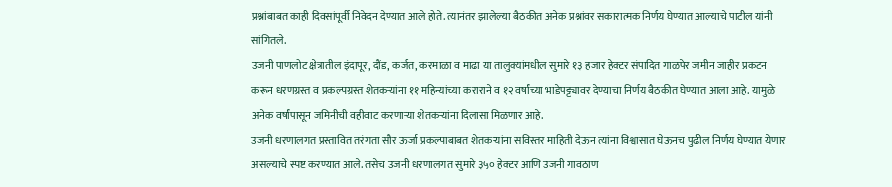प्रश्नांबाबत काही दिवसांपूर्वी निवेदन देण्यात आले होते. त्यानंतर झालेल्या बैठकीत अनेक प्रश्नांवर सकारात्मक निर्णय घेण्यात आल्याचे पाटील यांनी सांगितले.
उजनी पाणलोट क्षेत्रातील इंदापूर, दौंड, कर्जत, करमाळा व माढा या तालुक्यांमधील सुमारे १३ हजार हेक्टर संपादित गाळपेर जमीन जाहीर प्रकटन करून धरणग्रस्त व प्रकल्पग्रस्त शेतकऱ्यांना ११ महिन्यांच्या कराराने व १२ वर्षांच्या भाडेपट्ट्यावर देण्याचा निर्णय बैठकीत घेण्यात आला आहे. यामुळे अनेक वर्षांपासून जमिनीची वहीवाट करणाऱ्या शेतकऱ्यांना दिलासा मिळणार आहे.
उजनी धरणालगत प्रस्तावित तरंगता सौर ऊर्जा प्रकल्पाबाबत शेतकऱ्यांना सविस्तर माहिती देऊन त्यांना विश्वासात घेऊनच पुढील निर्णय घेण्यात येणार असल्याचे स्पष्ट करण्यात आले. तसेच उजनी धरणालगत सुमारे ३५० हेक्टर आणि उजनी गावठाण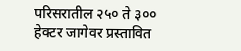परिसरातील २५० ते ३०० हेक्टर जागेवर प्रस्तावित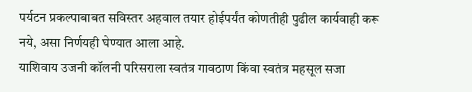पर्यटन प्रकल्पाबाबत सविस्तर अहवाल तयार होईपर्यंत कोणतीही पुढील कार्यवाही करू नये, असा निर्णयही घेण्यात आला आहे.
याशिवाय उजनी कॉलनी परिसराला स्वतंत्र गावठाण किंवा स्वतंत्र महसूल सजा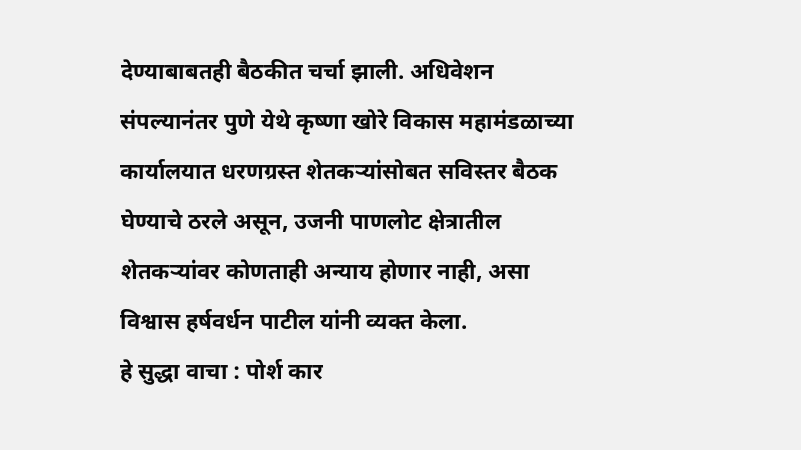देण्याबाबतही बैठकीत चर्चा झाली. अधिवेशन संपल्यानंतर पुणे येथे कृष्णा खोरे विकास महामंडळाच्या कार्यालयात धरणग्रस्त शेतकऱ्यांसोबत सविस्तर बैठक घेण्याचे ठरले असून, उजनी पाणलोट क्षेत्रातील शेतकऱ्यांवर कोणताही अन्याय होणार नाही, असा विश्वास हर्षवर्धन पाटील यांनी व्यक्त केला.
हे सुद्धा वाचा : पोर्श कार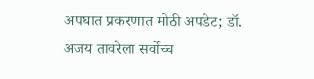अपघात प्रकरणात मोठी अपडेट; डॉ. अजय तावरेला सर्वोच्च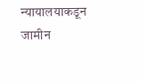न्यायालयाकडून जामीन